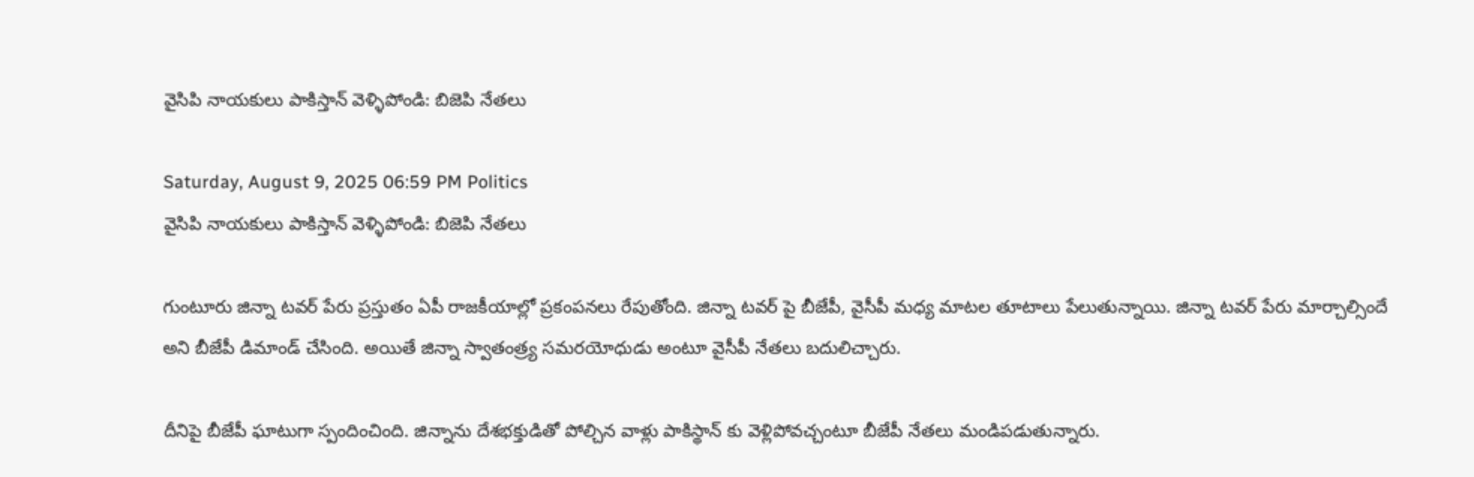వైసిపి నాయకులు పాకిస్తాన్ వెళ్ళిపోండి: బిజెపి నేతలు

Saturday, August 9, 2025 06:59 PM Politics
వైసిపి నాయకులు పాకిస్తాన్ వెళ్ళిపోండి: బిజెపి నేతలు

గుంటూరు జిన్నా టవర్ పేరు ప్రస్తుతం ఏపీ రాజకీయాల్లో ప్రకంపనలు రేపుతోంది. జిన్నా టవర్ పై బీజేపీ, వైసీపీ మధ్య మాటల తూటాలు పేలుతున్నాయి. జిన్నా టవర్ పేరు మార్చాల్సిందే అని బీజేపీ డిమాండ్ చేసింది. అయితే జిన్నా స్వాతంత్ర్య సమరయోధుడు అంటూ వైసీపీ నేతలు బదులిచ్చారు.

దీనిపై బీజేపీ ఘాటుగా స్పందించింది. జిన్నాను దేశభక్తుడితో పోల్చిన వాళ్లు పాకిస్థాన్ కు వెళ్లిపోవచ్చంటూ బీజేపీ నేతలు మండిపడుతున్నారు.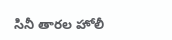సినీ తారల హోలీ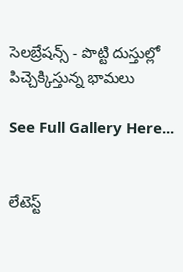సెలబ్రేషన్స్ - పొట్టి దుస్తుల్లో పిచ్చెక్కిస్తున్న భామలు

See Full Gallery Here...


లేటెస్ట్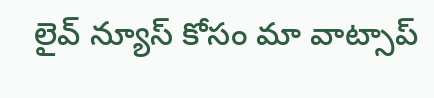లైవ్ న్యూస్ కోసం మా వాట్సాప్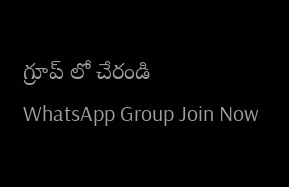గ్రూప్ లో చేరండి
WhatsApp Group Join Now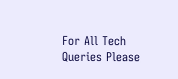For All Tech Queries Please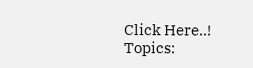Click Here..!
Topics: